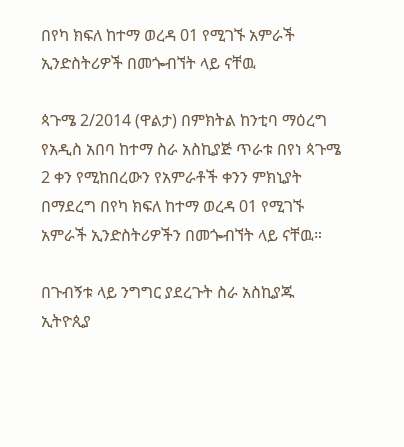በየካ ክፍለ ከተማ ወረዳ 01 የሚገኙ አምራች ኢንድስትሪዎች በመጐብኘት ላይ ናቸዉ

ጳጉሜ 2/2014 (ዋልታ) በምክትል ከንቲባ ማዕረግ የአዲስ አበባ ከተማ ስራ አስኪያጅ ጥራቱ በየነ ጳጉሜ 2 ቀን የሚከበረውን የአምራቶች ቀንን ምክኒያት በማደረግ በየካ ክፍለ ከተማ ወረዳ 01 የሚገኙ አምራች ኢንድስትሪዎችን በመጐብኘት ላይ ናቸዉ።

በጉብኝቱ ላይ ንግግር ያደረጉት ስራ አስኪያጁ ኢትዮጲያ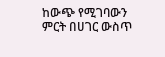ከውጭ የሚገባውን ምርት በሀገር ውስጥ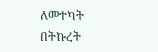ለመተካት በትኩረት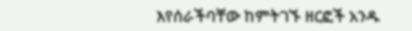እየሰራችባቸው ከምትገኙ ዘርፎች አንዱ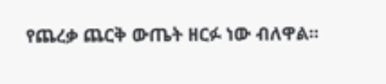የጨረቃ ጨርቅ ውጤት ዘርፉ ነው ብለዋል፡፡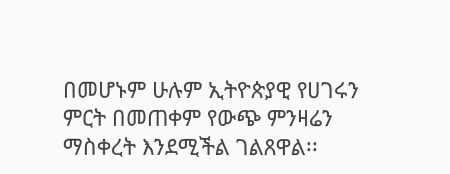በመሆኑም ሁሉም ኢትዮጵያዊ የሀገሩን ምርት በመጠቀም የውጭ ምንዛሬን ማስቀረት እንደሚችል ገልጸዋል፡፡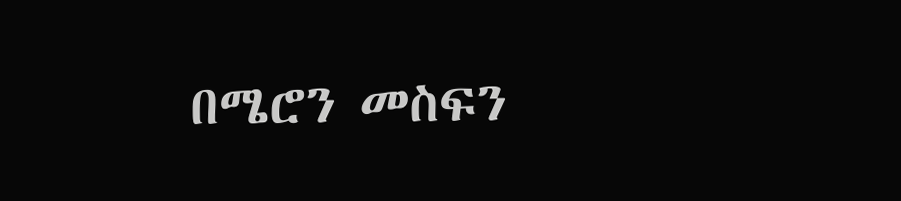በሜሮን መስፍን